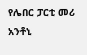የሌበር ፓርቲ መሪ አንቶኒ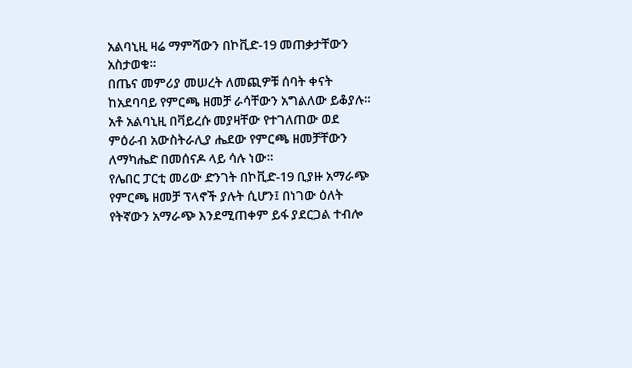አልባኒዚ ዛሬ ማምሻውን በኮቪድ-19 መጠቃታቸውን አስታወቁ።
በጤና መምሪያ መሠረት ለመጪዎቹ ሰባት ቀናት ከአደባባይ የምርጫ ዘመቻ ራሳቸውን አግልለው ይቆያሉ።
አቶ አልባኒዚ በቫይረሱ መያዛቸው የተገለጠው ወደ ምዕራብ አውስትራሊያ ሔደው የምርጫ ዘመቻቸውን ለማካሔድ በመሰናዶ ላይ ሳሉ ነው።
የሌበር ፓርቲ መሪው ድንገት በኮቪድ-19 ቢያዙ አማራጭ የምርጫ ዘመቻ ፕላኖች ያሉት ሲሆን፤ በነገው ዕለት የትኛውን አማራጭ እንደሚጠቀም ይፋ ያደርጋል ተብሎ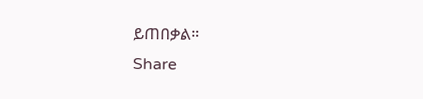ይጠበቃል።
Share